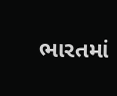ભારતમાં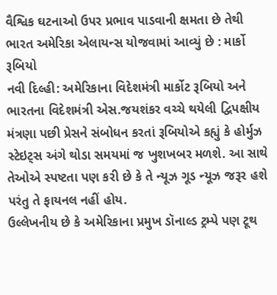વૈશ્વિક ઘટનાઓ ઉપર પ્રભાવ પાડવાની ક્ષમતા છે તેથી ભારત અમેરિકા એલાયન્સ યોજવામાં આવ્યું છે : માર્કો રૂબિયો
નવી દિલ્હી: અમેરિકાના વિદેશમંત્રી માર્કોટ રૂબિયો અને ભારતના વિદેશમંત્રી એસ.જયશંકર વચ્ચે થયેલી દ્વિપક્ષીય મંત્રણા પછી પ્રેસને સંબોધન કરતાં રૂબિયોએ કહ્યું કે હોર્મુઝ સ્ટેઇટ્સ અંગે થોડા સમયમાં જ ખુશખબર મળશે. આ સાથે તેઓએ સ્પષ્ટતા પણ કરી છે કે તે ન્યૂઝ ગૂડ ન્યૂઝ જરૂર હશે પરંતુ તે ફાયનલ નહીં હોય.
ઉલ્લેખનીય છે કે અમેરિકાના પ્રમુખ ડૉનાલ્ડ ટ્રમ્પે પણ ટૂથ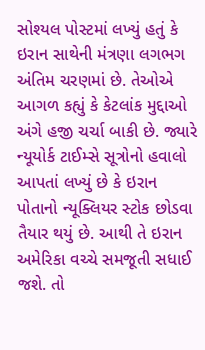સોશ્યલ પોસ્ટમાં લખ્યું હતું કે ઇરાન સાથેની મંત્રણા લગભગ અંતિમ ચરણમાં છે. તેઓએ આગળ કહ્યું કે કેટલાંક મુદ્દાઓ અંગે હજી ચર્ચા બાકી છે. જ્યારે ન્યૂયોર્ક ટાઈમ્સે સૂત્રોનો હવાલો આપતાં લખ્યું છે કે ઇરાન પોતાનો ન્યૂક્લિયર સ્ટોક છોડવા તૈયાર થયું છે. આથી તે ઇરાન અમેરિકા વચ્ચે સમજૂતી સધાઈ જશે. તો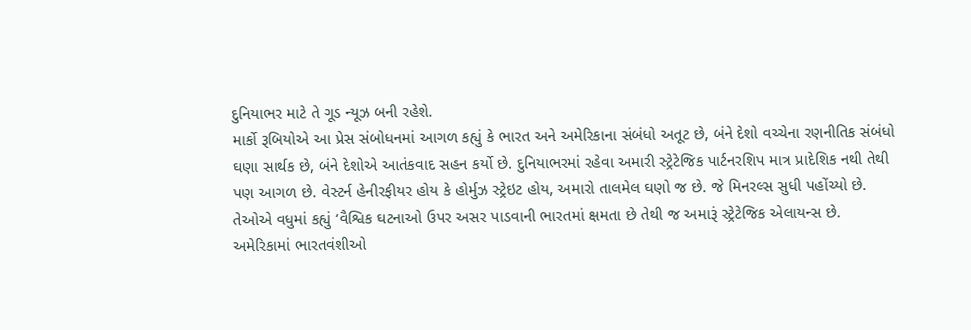દુનિયાભર માટે તે ગૂડ ન્યૂઝ બની રહેશે.
માર્કો રૂબિયોએ આ પ્રેસ સંબોધનમાં આગળ કહ્યું કે ભારત અને અમેરિકાના સંબંધો અતૂટ છે, બંને દેશો વચ્ચેના રણનીતિક સંબંધો ઘણા સાર્થક છે, બંને દેશોએ આતંકવાદ સહન કર્યો છે. દુનિયાભરમાં રહેવા અમારી સ્ટ્રેટેજિક પાર્ટનરશિપ માત્ર પ્રાદેશિક નથી તેથી પણ આગળ છે. વેસ્ટર્ન હેનીરફીયર હોય કે હોર્મુઝ સ્ટ્રેઇટ હોય, અમારો તાલમેલ ઘણો જ છે. જે મિનરલ્સ સુધી પહોંચ્યો છે.
તેઓએ વધુમાં કહ્યું ‘વૈશ્વિક ઘટનાઓ ઉપર અસર પાડવાની ભારતમાં ક્ષમતા છે તેથી જ અમારૂં સ્ટ્રેટેજિક એલાયન્સ છે.
અમેરિકામાં ભારતવંશીઓ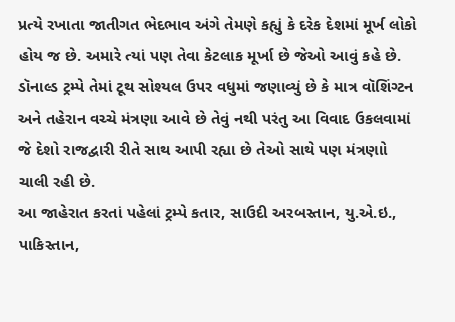પ્રત્યે રખાતા જાતીગત ભેદભાવ અંગે તેમણે કહ્યું કે દરેક દેશમાં મૂર્ખ લોકો હોય જ છે. અમારે ત્યાં પણ તેવા કેટલાક મૂર્ખા છે જેઓ આવું કહે છે.
ડૉનાલ્ડ ટ્રમ્પે તેમાં ટૂથ સોશ્યલ ઉપર વધુમાં જણાવ્યું છે કે માત્ર વૉશિંગ્ટન અને તહેરાન વચ્ચે મંત્રણા આવે છે તેવું નથી પરંતુ આ વિવાદ ઉકલવામાં જે દેશો રાજદ્વારી રીતે સાથ આપી રહ્યા છે તેઓ સાથે પણ મંત્રણાો ચાલી રહી છે.
આ જાહેરાત કરતાં પહેલાં ટ્રમ્પે કતાર, સાઉદી અરબસ્તાન, યુ.એ.ઇ., પાકિસ્તાન,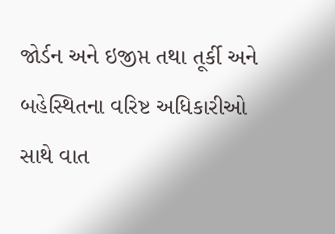જોર્ડન અને ઇજીપ્ત તથા તૂર્કી અને બહેસ્થિતના વરિષ્ટ અધિકારીઓ સાથે વાત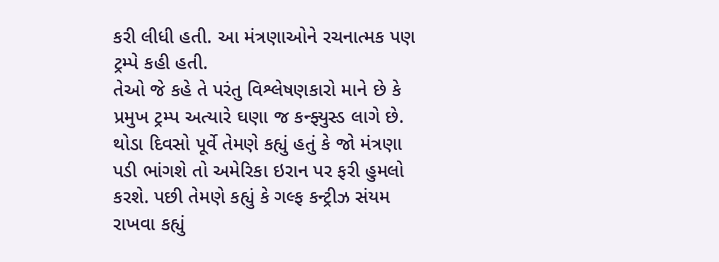કરી લીધી હતી. આ મંત્રણાઓને રચનાત્મક પણ ટ્રમ્પે કહી હતી.
તેઓ જે કહે તે પરંતુ વિશ્લેષણકારો માને છે કે પ્રમુખ ટ્રમ્પ અત્યારે ઘણા જ કન્ફ્યુસ્ડ લાગે છે. થોડા દિવસો પૂર્વે તેમણે કહ્યું હતું કે જો મંત્રણા પડી ભાંગશે તો અમેરિકા ઇરાન પર ફરી હુમલો કરશે. પછી તેમણે કહ્યું કે ગલ્ફ કન્ટ્રીઝ સંયમ રાખવા કહ્યું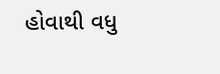હોવાથી વધુ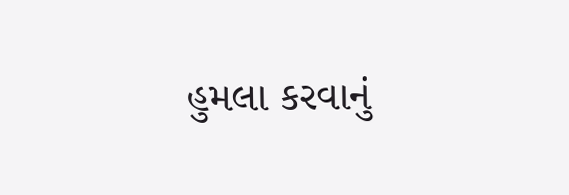હુમલા કરવાનું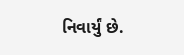નિવાર્યું છે.